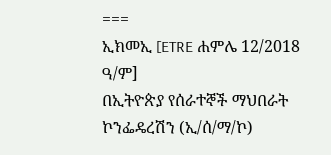===
ኢክመኢ [ETRE ሐምሌ 12/2018 ዓ/ም]
በኢትዮጵያ የሰራተኞች ማህበራት ኮንፌዴረሽን (ኢ/ሰ/ማ/ኮ)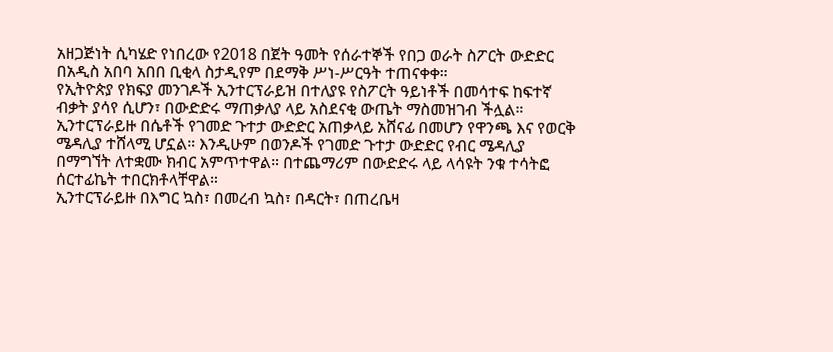አዘጋጅነት ሲካሄድ የነበረው የ2018 በጀት ዓመት የሰራተኞች የበጋ ወራት ስፖርት ውድድር በአዲስ አበባ አበበ ቢቂላ ስታዲየም በደማቅ ሥነ-ሥርዓት ተጠናቀቀ።
የኢትዮጵያ የክፍያ መንገዶች ኢንተርፕራይዝ በተለያዩ የስፖርት ዓይነቶች በመሳተፍ ከፍተኛ ብቃት ያሳየ ሲሆን፣ በውድድሩ ማጠቃለያ ላይ አስደናቂ ውጤት ማስመዝገብ ችሏል። ኢንተርፕራይዙ በሴቶች የገመድ ጉተታ ውድድር አጠቃላይ አሸናፊ በመሆን የዋንጫ እና የወርቅ ሜዳሊያ ተሸላሚ ሆኗል። እንዲሁም በወንዶች የገመድ ጉተታ ውድድር የብር ሜዳሊያ በማግኘት ለተቋሙ ክብር አምጥተዋል። በተጨማሪም በውድድሩ ላይ ላሳዩት ንቁ ተሳትፎ ሰርተፊኬት ተበርክቶላቸዋል።
ኢንተርፕራይዙ በእግር ኳስ፣ በመረብ ኳስ፣ በዳርት፣ በጠረቤዛ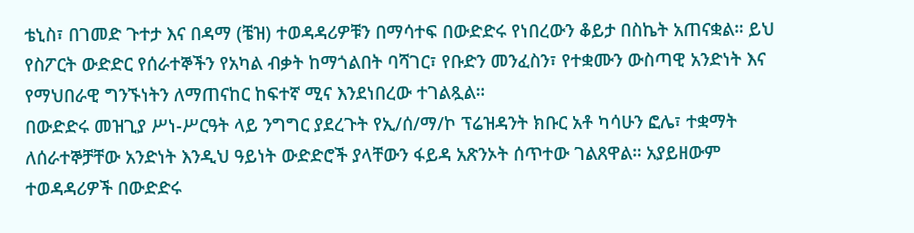ቴኒስ፣ በገመድ ጉተታ እና በዳማ (ቼዝ) ተወዳዳሪዎቹን በማሳተፍ በውድድሩ የነበረውን ቆይታ በስኬት አጠናቋል። ይህ የስፖርት ውድድር የሰራተኞችን የአካል ብቃት ከማጎልበት ባሻገር፣ የቡድን መንፈስን፣ የተቋሙን ውስጣዊ አንድነት እና የማህበራዊ ግንኙነትን ለማጠናከር ከፍተኛ ሚና እንደነበረው ተገልጿል።
በውድድሩ መዝጊያ ሥነ-ሥርዓት ላይ ንግግር ያደረጉት የኢ/ሰ/ማ/ኮ ፕሬዝዳንት ክቡር አቶ ካሳሁን ፎሌ፣ ተቋማት ለሰራተኞቻቸው አንድነት እንዲህ ዓይነት ውድድሮች ያላቸውን ፋይዳ አጽንኦት ሰጥተው ገልጸዋል። አያይዘውም ተወዳዳሪዎች በውድድሩ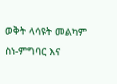ወቅት ላሳዩት መልካም ስነ-ምግባር እና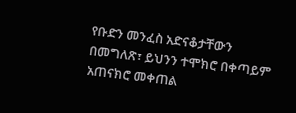የቡድን መንፈስ አድናቆታቸውን በመግለጽ፣ ይህንን ተሞክሮ በቀጣይም አጠናክሮ መቀጠል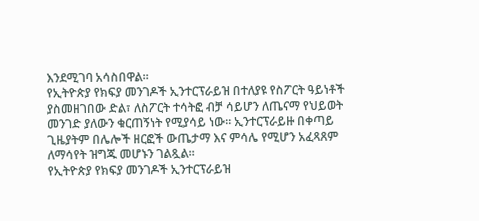እንደሚገባ አሳስበዋል።
የኢትዮጵያ የክፍያ መንገዶች ኢንተርፕራይዝ በተለያዩ የስፖርት ዓይነቶች ያስመዘገበው ድል፣ ለስፖርት ተሳትፎ ብቻ ሳይሆን ለጤናማ የህይወት መንገድ ያለውን ቁርጠኝነት የሚያሳይ ነው። ኢንተርፕራይዙ በቀጣይ ጊዜያትም በሌሎች ዘርፎች ውጤታማ እና ምሳሌ የሚሆን አፈጻጸም ለማሳየት ዝግጁ መሆኑን ገልጿል።
የኢትዮጵያ የክፍያ መንገዶች ኢንተርፕራይዝ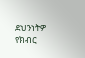ደህንነትዎ የክብር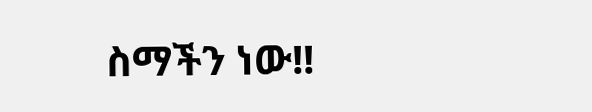ስማችን ነው!!